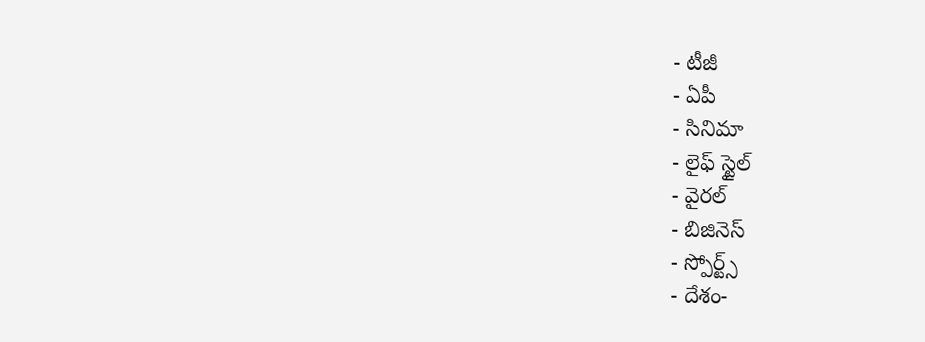- టీజీ
- ఏపీ
- సినిమా
- లైఫ్ స్టైల్
- వైరల్
- బిజినెస్
- స్పోర్ట్స్
- దేశం-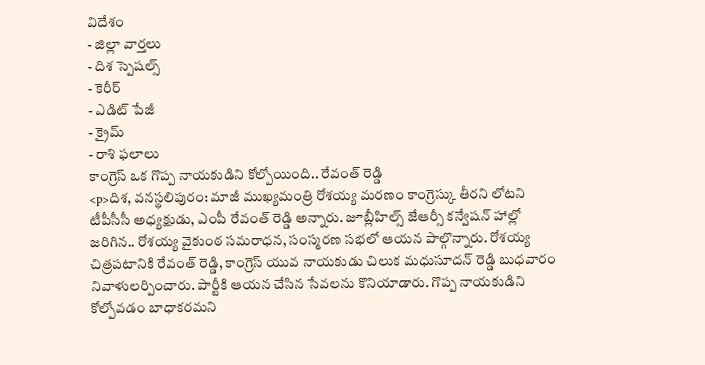విదేశం
- జిల్లా వార్తలు
- దిశ స్పెషల్స్
- కెరీర్
- ఎడిట్ పేజీ
- క్రైమ్
- రాశి ఫలాలు
కాంగ్రెస్ ఒక గొప్ప నాయకుడిని కోల్పోయింది.. రేవంత్ రెడ్డి
<p>దిశ, వనస్థలిపురం: మాజీ ముఖ్యమంత్రి రోశయ్య మరణం కాంగ్రెస్కు తీరని లోటని టీపీసీసీ అధ్యక్షుడు, ఎంపీ రేవంత్ రెడ్డి అన్నారు. జూబ్లీహిల్స్ జేఆర్సీ కన్వేషన్ హాల్లో జరిగిన.. రోశయ్య వైకుంఠ సమరాధన, సంస్మరణ సభలో ఆయన పాల్గొన్నారు. రోశయ్య చిత్రపటానికి రేవంత్ రెడ్డి, కాంగ్రెస్ యువ నాయకుడు చిలుక మధుసూదన్ రెడ్డి బుధవారం నివాళులర్పించారు. పార్టీకి ఆయన చేసిన సేవలను కొనియాడారు. గొప్ప నాయకుడిని కోల్పోవడం బాధాకరమని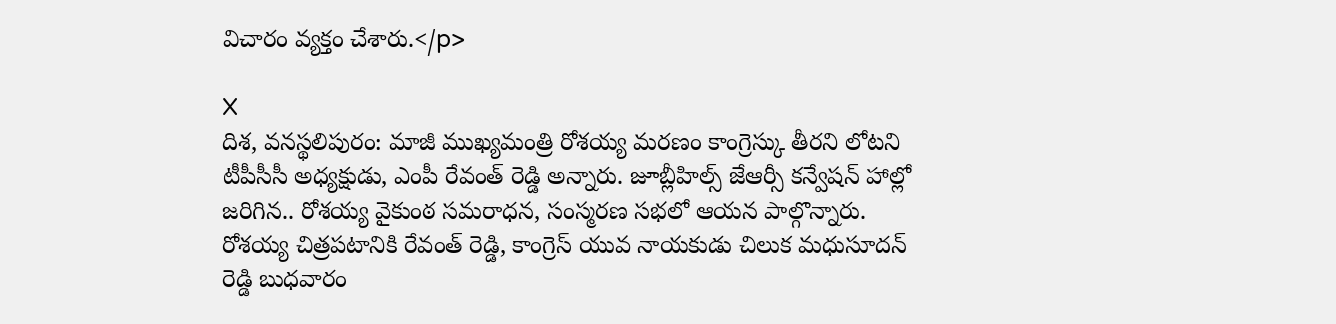విచారం వ్యక్తం చేశారు.</p>

X
దిశ, వనస్థలిపురం: మాజీ ముఖ్యమంత్రి రోశయ్య మరణం కాంగ్రెస్కు తీరని లోటని టీపీసీసీ అధ్యక్షుడు, ఎంపీ రేవంత్ రెడ్డి అన్నారు. జూబ్లీహిల్స్ జేఆర్సీ కన్వేషన్ హాల్లో జరిగిన.. రోశయ్య వైకుంఠ సమరాధన, సంస్మరణ సభలో ఆయన పాల్గొన్నారు. రోశయ్య చిత్రపటానికి రేవంత్ రెడ్డి, కాంగ్రెస్ యువ నాయకుడు చిలుక మధుసూదన్ రెడ్డి బుధవారం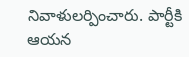నివాళులర్పించారు. పార్టీకి ఆయన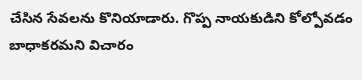చేసిన సేవలను కొనియాడారు. గొప్ప నాయకుడిని కోల్పోవడం బాధాకరమని విచారం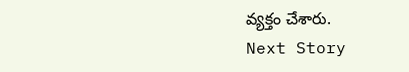వ్యక్తం చేశారు.
Next Story